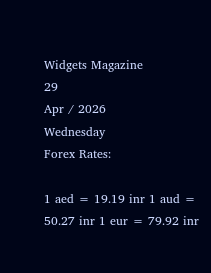Widgets Magazine
29
Apr / 2026
Wednesday
Forex Rates:

1 aed = 19.19 inr 1 aud = 50.27 inr 1 eur = 79.92 inr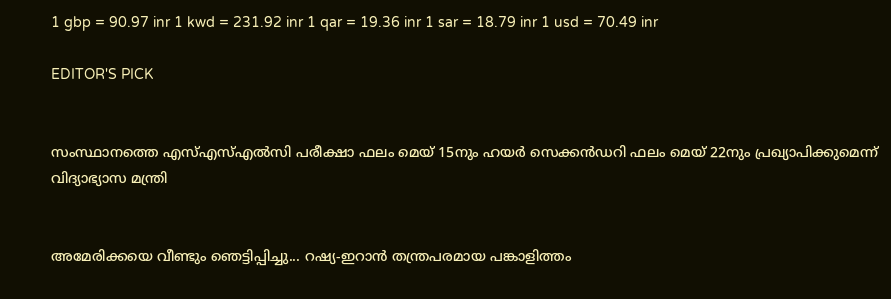1 gbp = 90.97 inr 1 kwd = 231.92 inr 1 qar = 19.36 inr 1 sar = 18.79 inr 1 usd = 70.49 inr

EDITOR'S PICK


സംസ്ഥാനത്തെ എസ്എസ്എൽസി പരീക്ഷാ ഫലം മെയ് 15നും ഹയർ സെക്കൻഡറി ഫലം മെയ് 22നും പ്രഖ്യാപിക്കുമെന്ന് വിദ്യാഭ്യാസ മന്ത്രി


അമേരിക്കയെ വീണ്ടും ഞെട്ടിപ്പിച്ചു... റഷ്യ-ഇറാൻ തന്ത്രപരമായ പങ്കാളിത്തം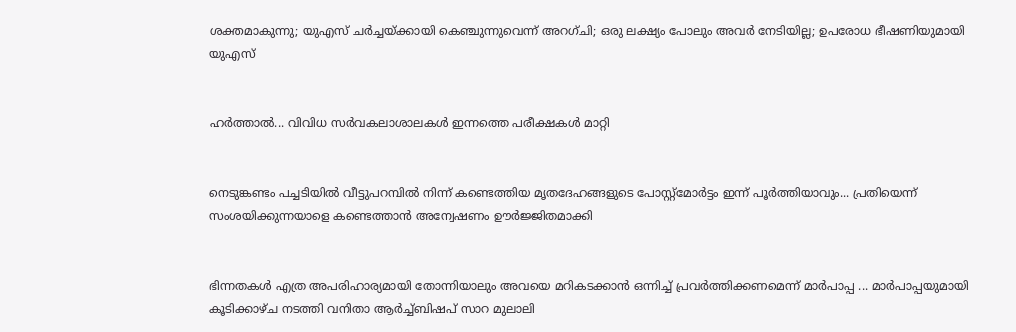ശക്തമാകുന്നു; യുഎസ് ചർച്ചയ്ക്കായി കെഞ്ചുന്നുവെന്ന് അറഗ്ചി; ഒരു ലക്ഷ്യം പോലും അവർ നേടിയില്ല; ഉപരോധ ഭീഷണിയുമായി യുഎസ്


ഹര്‍ത്താല്‍... വിവിധ സർവകലാശാലകൾ ഇന്നത്തെ പരീക്ഷകൾ മാറ്റി


നെടുങ്കണ്ടം പച്ചടിയിൽ വീട്ടുപറമ്പിൽ നിന്ന് കണ്ടെത്തിയ മൃതദേഹങ്ങളുടെ പോസ്റ്റ്മോർട്ടം ഇന്ന് പൂർത്തിയാവും... പ്രതിയെന്ന് സംശയിക്കുന്നയാളെ കണ്ടെത്താൻ അന്വേഷണം ഊർജ്ജിതമാക്കി


ഭിന്നതകൾ എത്ര അപരിഹാര്യമായി തോന്നിയാലും അവയെ മറികടക്കാൻ ഒന്നിച്ച്‌ പ്രവർത്തിക്കണമെന്ന് മാർപാപ്പ ... മാർപാപ്പയുമായി കൂടിക്കാഴ്‌ച നടത്തി വനിതാ ആർച്ച്‌ബിഷപ് സാറ മുലാലി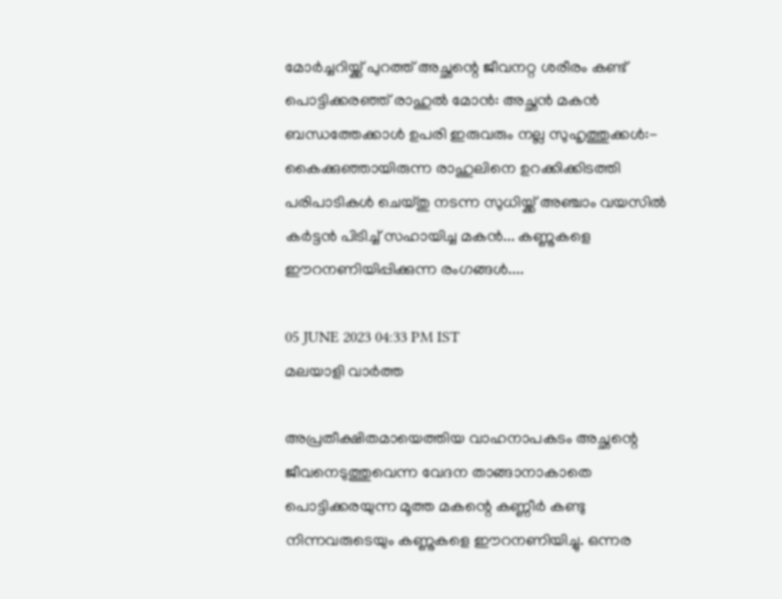മോർച്ചറിയ്ക്ക് പുറത്ത് അച്ഛന്റെ ജീവനറ്റ ശരീരം കണ്ട് പൊട്ടിക്കരഞ്ഞ് രാഹുൽ മോൻ: അച്ഛൻ മകൻ ബന്ധത്തേക്കാൾ ഉപരി ഇരുവരും നല്ല സുഹൃത്തുക്കൾ:- കൈക്കുഞ്ഞായിരുന്ന രാഹുലിനെ ഉറക്കിക്കിടത്തി പരിപാടികൾ ചെയ്തു നടന്ന സുധിയ്ക്ക് അഞ്ചാം വയസിൽ കര്‍ട്ടന്‍ പിടിച്ച് സഹായിച്ച മകൻ... കണ്ണുകളെ ഈറനണിയിപ്പിക്കുന്ന രംഗങ്ങൾ....

05 JUNE 2023 04:33 PM IST
മലയാളി വാര്‍ത്ത

അപ്രതീക്ഷിതമായെത്തിയ വാഹനാപകടം അച്ഛന്റെ ജീവനെടുത്തുവെന്ന വേദന താങ്ങാനാകാതെ പൊട്ടിക്കരയുന്ന മൂത്ത മകന്റെ കണ്ണീർ കണ്ടു നിന്നവരുടെയും കണ്ണുകളെ ഈറനണിയിച്ചു. ഒന്നര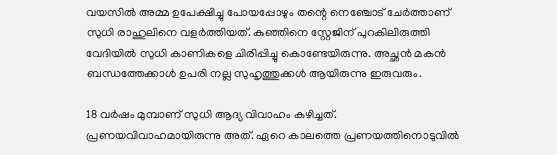വയസിൽ അമ്മ ഉപേക്ഷിച്ചു പോയപ്പോഴും തന്റെ നെഞ്ചോട് ചേർത്താണ് സുധി രാഹുലിനെ വളർത്തിയത്. കുഞ്ഞിനെ സ്റ്റേജിന് പുറകിലിരുത്തി വേദിയില്‍ സുധി കാണികളെ ചിരിപ്പിച്ചു കൊണ്ടേയിരുന്നു. അച്ഛൻ മകൻ ബന്ധത്തേക്കാൾ ഉപരി നല്ല സുഹൃത്തുക്കൾ ആയിരുന്നു ഇരുവരും.

18 വര്‍ഷം മുമ്പാണ് സുധി ആദ്യ വിവാഹം കഴിച്ചത്. പ്രണയവിവാഹമായിരുന്നു അത്. ഏറെ കാലത്തെ പ്രണയത്തിനൊടുവില്‍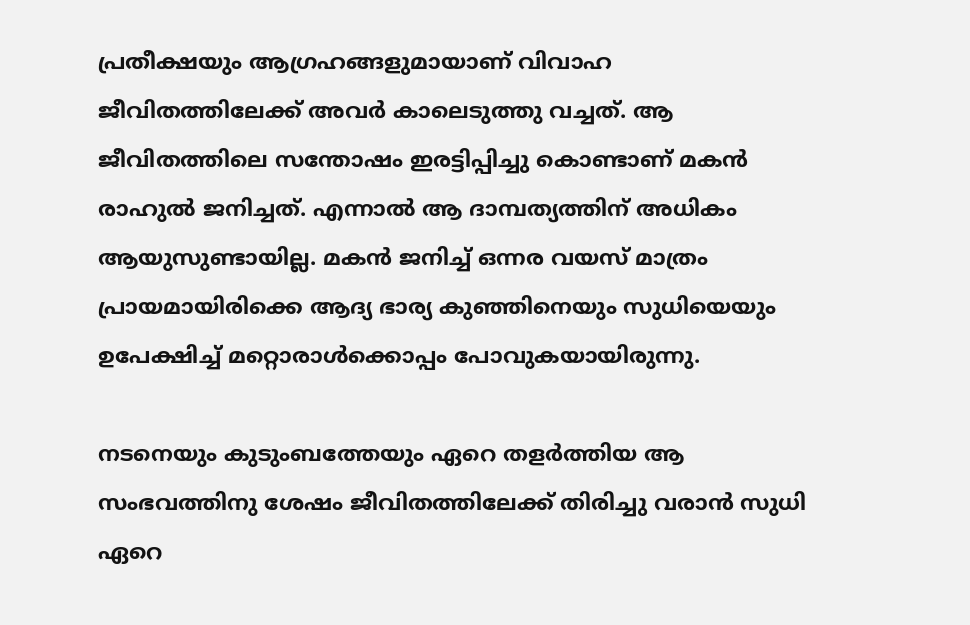പ്രതീക്ഷയും ആഗ്രഹങ്ങളുമായാണ് വിവാഹ ജീവിതത്തിലേക്ക് അവര്‍ കാലെടുത്തു വച്ചത്. ആ ജീവിതത്തിലെ സന്തോഷം ഇരട്ടിപ്പിച്ചു കൊണ്ടാണ് മകന്‍ രാഹുല്‍ ജനിച്ചത്. എന്നാല്‍ ആ ദാമ്പത്യത്തിന് അധികം ആയുസുണ്ടായില്ല. മകന്‍ ജനിച്ച് ഒന്നര വയസ് മാത്രം പ്രായമായിരിക്കെ ആദ്യ ഭാര്യ കുഞ്ഞിനെയും സുധിയെയും ഉപേക്ഷിച്ച് മറ്റൊരാൾക്കൊപ്പം പോവുകയായിരുന്നു.

നടനെയും കുടുംബത്തേയും ഏറെ തളര്‍ത്തിയ ആ സംഭവത്തിനു ശേഷം ജീവിതത്തിലേക്ക് തിരിച്ചു വരാന്‍ സുധി ഏറെ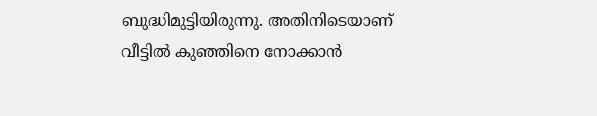ബുദ്ധിമുട്ടിയിരുന്നു. അതിനിടെയാണ് വീട്ടില്‍ കുഞ്ഞിനെ നോക്കാന്‍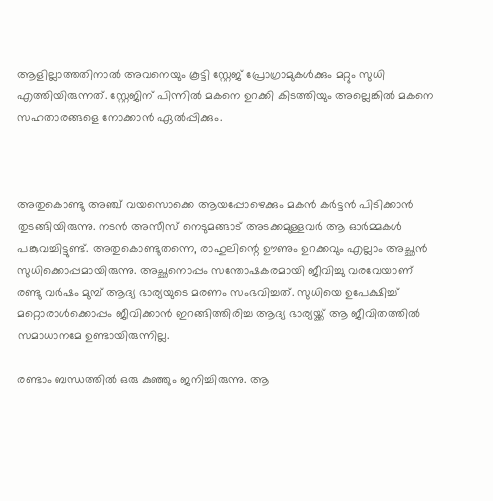ആളില്ലാത്തതിനാല്‍ അവനെയും കൂട്ടി സ്റ്റേജ് പ്രോഗ്രാമുകള്‍ക്കും മറ്റും സുധി എത്തിയിരുന്നത്. സ്റ്റേജിന് പിന്നില്‍ മകനെ ഉറക്കി കിടത്തിയും അല്ലെങ്കില്‍ മകനെ സഹതാരങ്ങളെ നോക്കാന്‍ ഏല്‍പ്പിക്കും.



അതുകൊണ്ടു അഞ്ച് വയസൊക്കെ ആയപ്പോഴെക്കും മകന്‍ കര്‍ട്ടന്‍ പിടിക്കാന്‍ തുടങ്ങിയിരുന്നു. നടന്‍ അസീസ് നെടുമങ്ങാട് അടക്കമുള്ളവര്‍ ആ ഓര്‍മ്മകള്‍ പങ്കുവച്ചിട്ടുണ്ട്. അതുകൊണ്ടുതന്നെ, രാഹുലിന്റെ ഊണും ഉറക്കവും എല്ലാം അച്ഛന്‍ സുധിക്കൊപ്പമായിരുന്നു. അച്ഛനൊപ്പം സന്തോഷകരമായി ജീവിച്ചു വരവേയാണ് രണ്ടു വര്‍ഷം മുമ്പ് ആദ്യ ഭാര്യയുടെ മരണം സംഭവിച്ചത്. സുധിയെ ഉപേക്ഷിച്ച് മറ്റൊരാള്‍ക്കൊപ്പം ജീവിക്കാന്‍ ഇറങ്ങിത്തിരിച്ച ആദ്യ ഭാര്യയ്ക്ക് ആ ജീവിതത്തില്‍ സമാധാനമേ ഉണ്ടായിരുന്നില്ല.

രണ്ടാം ബന്ധത്തില്‍ ഒരു കുഞ്ഞും ജനിച്ചിരുന്നു. ആ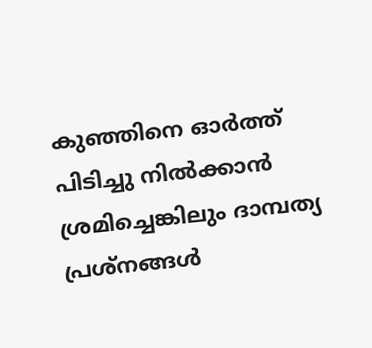കുഞ്ഞിനെ ഓര്‍ത്ത് പിടിച്ചു നില്‍ക്കാന്‍ ശ്രമിച്ചെങ്കിലും ദാമ്പത്യ പ്രശ്നങ്ങള്‍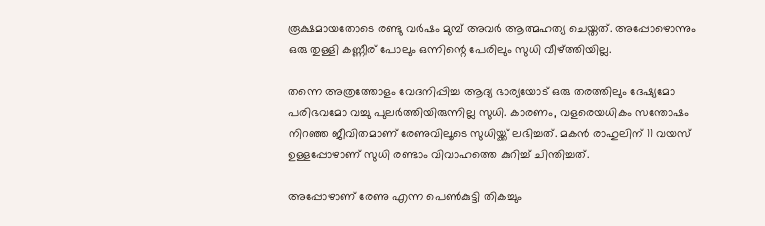രൂക്ഷമായതോടെ രണ്ടു വര്‍ഷം മുമ്പ് അവര്‍ ആത്മഹത്യ ചെയ്തത്. അപ്പോഴൊന്നും ഒരു തുള്ളി കണ്ണീര് പോലും ഒന്നിന്റെ പേരിലും സുധി വീഴ്ത്തിയില്ല.

തന്നെ അത്രത്തോളം വേദനിപ്പിച്ച ആദ്യ ഭാര്യയോട് ഒരു തരത്തിലും ദേഷ്യമോ പരിഭവമോ വച്ചു പുലര്‍ത്തിയിരുന്നില്ല സുധി. കാരണം, വളരെയധികം സന്തോഷം നിറഞ്ഞ ജീവിതമാണ് രേണുവിലൂടെ സുധിയ്ക്ക് ലഭിച്ചത്. മകന്‍ രാഹുലിന് 11 വയസ് ഉള്ളപ്പോഴാണ് സുധി രണ്ടാം വിവാഹത്തെ കുറിച്ച് ചിന്തിച്ചത്.

അപ്പോഴാണ് രേണു എന്ന പെണ്‍കുട്ടി തികച്ചും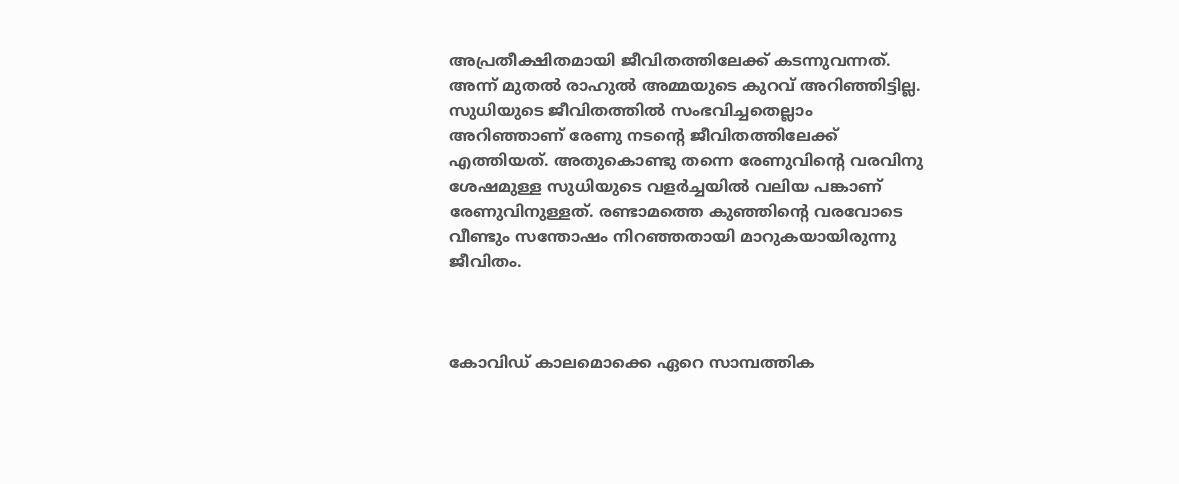അപ്രതീക്ഷിതമായി ജീവിതത്തിലേക്ക് കടന്നുവന്നത്. അന്ന് മുതല്‍ രാഹുല്‍ അമ്മയുടെ കുറവ് അറിഞ്ഞിട്ടില്ല. സുധിയുടെ ജീവിതത്തില്‍ സംഭവിച്ചതെല്ലാം അറിഞ്ഞാണ് രേണു നടന്റെ ജീവിതത്തിലേക്ക് എത്തിയത്. അതുകൊണ്ടു തന്നെ രേണുവിന്റെ വരവിനു ശേഷമുള്ള സുധിയുടെ വളര്‍ച്ചയില്‍ വലിയ പങ്കാണ് രേണുവിനുള്ളത്. രണ്ടാമത്തെ കുഞ്ഞിന്റെ വരവോടെ വീണ്ടും സന്തോഷം നിറഞ്ഞതായി മാറുകയായിരുന്നു ജീവിതം.



കോവിഡ് കാലമൊക്കെ ഏറെ സാമ്പത്തിക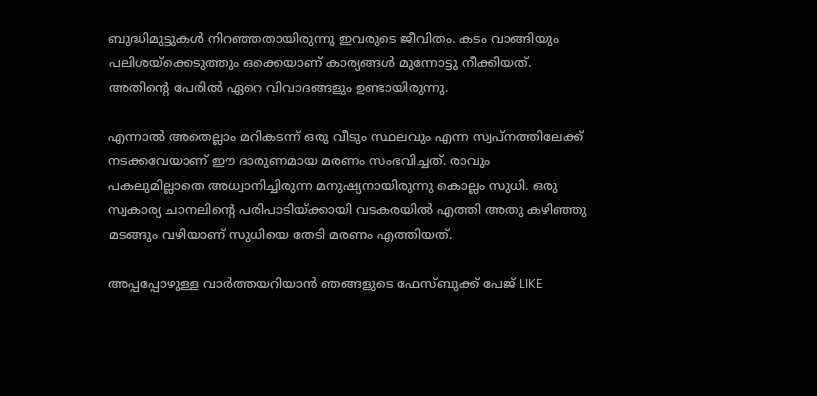ബുദ്ധിമുട്ടുകള്‍ നിറഞ്ഞതായിരുന്നു ഇവരുടെ ജീവിതം. കടം വാങ്ങിയും പലിശയ്ക്കെടുത്തും ഒക്കെയാണ് കാര്യങ്ങള്‍ മുന്നോട്ടു നീക്കിയത്. അതിന്റെ പേരില്‍ ഏറെ വിവാദങ്ങളും ഉണ്ടായിരുന്നു.

എന്നാല്‍ അതെല്ലാം മറികടന്ന് ഒരു വീടും സ്ഥലവും എന്ന സ്വപ്നത്തിലേക്ക് നടക്കവേയാണ് ഈ ദാരുണമായ മരണം സംഭവിച്ചത്. രാവും പകലുമില്ലാതെ അധ്വാനിച്ചിരുന്ന മനുഷ്യനായിരുന്നു കൊല്ലം സുധി. ഒരു സ്വകാര്യ ചാനലിന്റെ പരിപാടിയ്ക്കായി വടകരയില്‍ എത്തി അതു കഴിഞ്ഞു മടങ്ങും വഴിയാണ് സുധിയെ തേടി മരണം എത്തിയത്.

അപ്പപ്പോഴുള്ള വാര്‍ത്തയറിയാന്‍ ഞങ്ങളുടെ ഫേസ്‌ബുക്ക്‌ പേജ് LIKE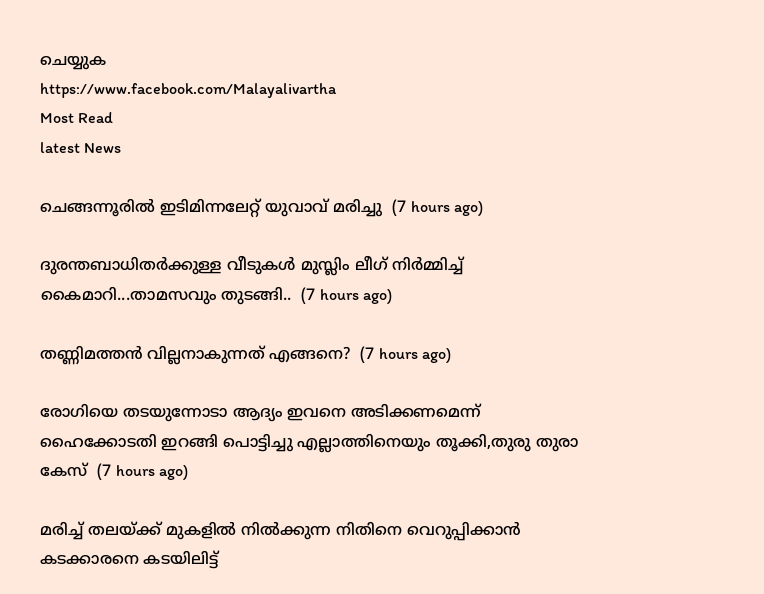ചെയ്യുക
https://www.facebook.com/Malayalivartha
Most Read
latest News

ചെങ്ങന്നൂരിൽ ഇടിമിന്നലേറ്റ് യുവാവ് മരിച്ചു  (7 hours ago)

ദുരന്തബാധിതര്‍ക്കുള്ള വീടുകള്‍ മുസ്ലിം ലീഗ് നിര്‍മ്മിച്ച് കൈമാറി...താമസവും തുടങ്ങി..  (7 hours ago)

തണ്ണിമത്തൻ വില്ലനാകുന്നത് എങ്ങനെ?  (7 hours ago)

രോഗിയെ തടയുന്നോടാ ആദ്യം ഇവനെ അടിക്കണമെന്ന് ഹൈക്കോടതി ഇറങ്ങി പൊട്ടിച്ചു എല്ലാത്തിനെയും തൂക്കി,തുരു തുരാ കേസ്  (7 hours ago)

മരിച്ച് തലയ്ക്ക് മുകളിൽ നിൽക്കുന്ന നിതിനെ വെറുപ്പിക്കാൻ കടക്കാരനെ കടയിലിട്ട്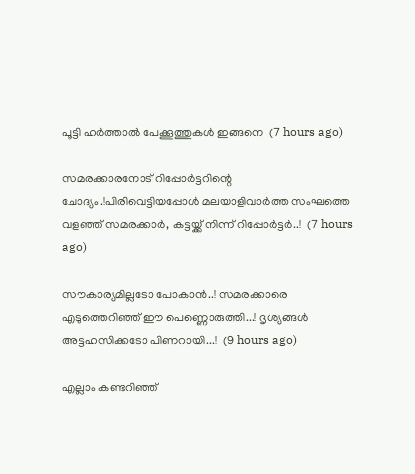പൂട്ടി ഹർത്താൽ പേക്കൂത്തുകൾ ഇങ്ങനെ  (7 hours ago)

സമരക്കാരനോട് റിപ്പോർട്ടറിന്റെ ചോദ്യം.!പിരിവെട്ടിയപ്പോൾ മലയാളിവാർത്ത സംഘത്തെ വളഞ്ഞ് സമരക്കാർ, കട്ടയ്ക്ക് നിന്ന് റിപ്പോർട്ടർ..!  (7 hours ago)

സൗകാര്യമില്ലടോ പോകാന്‍..! സമരക്കാരെ എടുത്തെറിഞ്ഞ് ഈ പെണ്ണൊരുത്തി...! ദൃശ്യങ്ങൾ അട്ടഹസിക്കടോ പിണറായി...!  (9 hours ago)

എല്ലാം കണ്ടറിഞ്ഞ്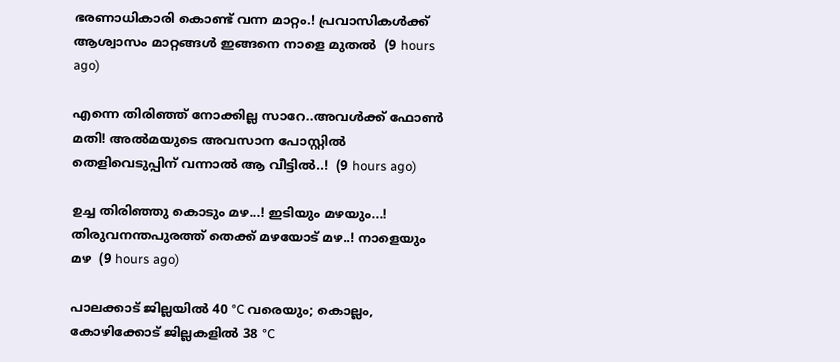ഭരണാധികാരി കൊണ്ട് വന്ന മാറ്റം.! പ്രവാസികൾക്ക് ആശ്വാസം മാറ്റങ്ങൾ ഇങ്ങനെ നാളെ മുതൽ  (9 hours ago)

എന്നെ തിരിഞ്ഞ് നോക്കില്ല സാറേ..അവൾക്ക് ഫോൺ മതി! അൽമയുടെ അവസാന പോസ്റ്റിൽ തെളിവെടുപ്പിന് വന്നാൽ ആ വീട്ടിൽ..!  (9 hours ago)

ഉച്ച തിരിഞ്ഞു കൊടും മഴ...! ഇടിയും മഴയും...! തിരുവനന്തപുരത്ത് തെക്ക് മഴയോട് മഴ..! നാളെയും മഴ  (9 hours ago)

പാലക്കാട് ജില്ലയിൽ 40 °C വരെയും; കൊല്ലം, കോഴിക്കോട് ജില്ലകളിൽ 38 °C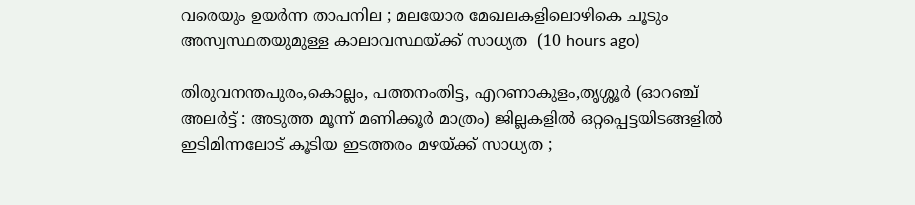വരെയും ഉയർന്ന താപനില ; മലയോര മേഖലകളിലൊഴികെ ചൂടും അസ്വസ്ഥതയുമുള്ള കാലാവസ്ഥയ്ക്ക് സാധ്യത  (10 hours ago)

തിരുവനന്തപുരം,കൊല്ലം, പത്തനംതിട്ട, എറണാകുളം,തൃശ്ശൂർ (ഓറഞ്ച് അലർട്ട് : അടുത്ത മൂന്ന്‌ മണിക്കൂർ മാത്രം) ജില്ലകളിൽ ഒറ്റപ്പെട്ടയിടങ്ങളിൽ ഇടിമിന്നലോട് കൂടിയ ഇടത്തരം മഴയ്ക്ക് സാധ്യത ;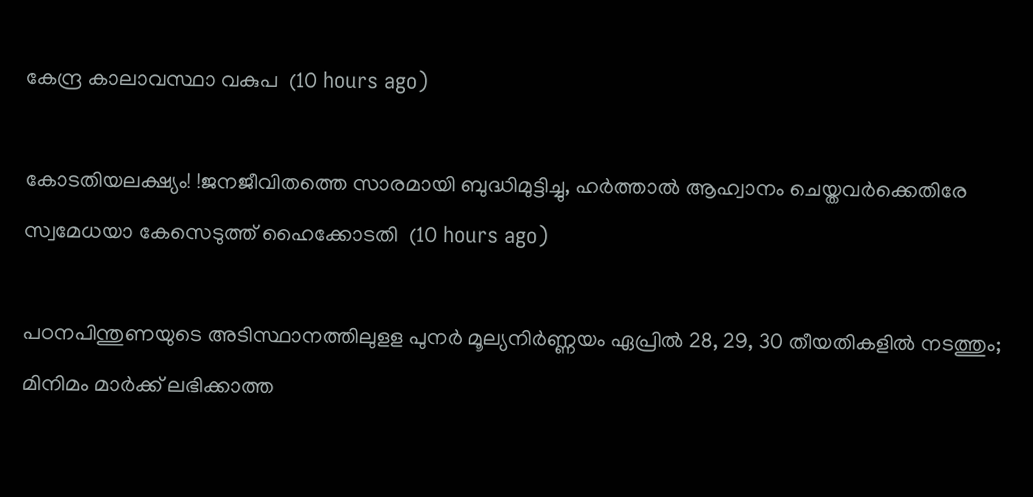കേന്ദ്ര കാലാവസ്ഥാ വകുപ  (10 hours ago)

കോടതിയലക്ഷ്യം! !ജനജീവിതത്തെ സാരമായി ബുദ്ധിമുട്ടിച്ചു, ഹർത്താൽ ആഹ്വാനം ചെയ്തവർക്കെതിരേ സ്വമേധയാ കേസെടുത്ത് ഹൈക്കോടതി  (10 hours ago)

പഠനപിന്തുണയുടെ അടിസ്ഥാനത്തിലുളള പുനർ മൂല്യനിർണ്ണയം ഏപ്രിൽ 28, 29, 30 തീയതികളിൽ നടത്തും; മിനിമം മാർക്ക് ലഭിക്കാത്ത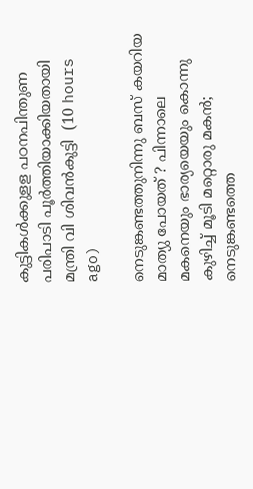കുട്ടികൾക്കുളള പഠനപിന്തുണ പരിപാടി പൂർത്തിയാക്കിയതായി മന്ത്രി വി ശിവൻകുട്ടി  (10 hours ago)

നെടുങ്കണ്ടത്തുനിന്നു ബസ് കയറിയ മാത്യു പോയത് ? പിന്നാലെ മകനെയും ഭാര്യയെയും കൊന്നു കുഴിച്ച് മൂടി മറ്റൊരു മകൻ; നെടുങ്കണ്ടത്തെ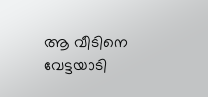ആ വീടിനെ വേട്ടയാടി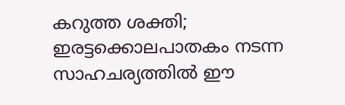കറുത്ത ശക്തി; ഇരട്ടക്കൊലപാതകം നടന്ന സാഹചര്യത്തിൽ ഈ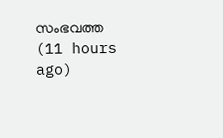സംഭവത്ത  (11 hours ago)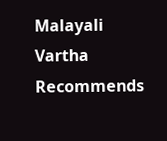Malayali Vartha Recommends